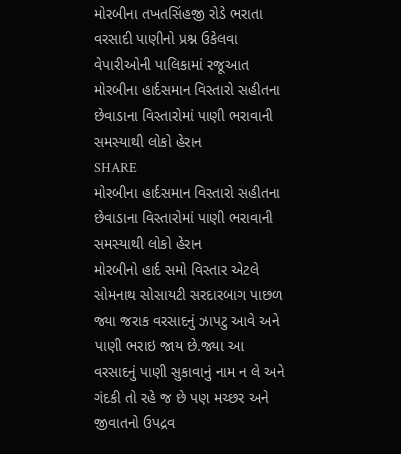મોરબીના તખતસિંહજી રોડે ભરાતા વરસાદી પાણીનો પ્રશ્ન ઉકેલવા વેપારીઓની પાલિકામાં રજૂઆત
મોરબીના હાર્દસમાન વિસ્તારો સહીતના છેવાડાના વિસ્તારોમાં પાણી ભરાવાની સમસ્યાથી લોકો હેરાન
SHARE
મોરબીના હાર્દસમાન વિસ્તારો સહીતના છેવાડાના વિસ્તારોમાં પાણી ભરાવાની સમસ્યાથી લોકો હેરાન
મોરબીનો હાર્દ સમો વિસ્તાર એટલે સોમનાથ સોસાયટી સરદારબાગ પાછળ જ્યા જરાક વરસાદનું ઝાપટુ આવે અને પાણી ભરાઇ જાય છે.જ્યા આ વરસાદનું પાણી સુકાવાનું નામ ન લે અને ગંદકી તો રહે જ છે પણ મચ્છર અને જીવાતનો ઉપદ્રવ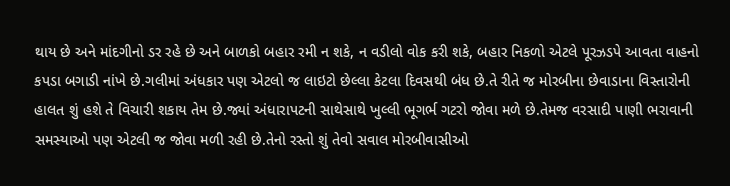થાય છે અને માંદગીનો ડર રહે છે અને બાળકો બહાર રમી ન શકે, ન વડીલો વોક કરી શકે, બહાર નિકળો એટલે પૂરઝડપે આવતા વાહનો કપડા બગાડી નાંખે છે.ગલીમાં અંધકાર પણ એટલો જ લાઇટો છેલ્લા કેટલા દિવસથી બંધ છે.તે રીતે જ મોરબીના છેવાડાના વિસ્તારોની હાલત શું હશે તે વિચારી શકાય તેમ છે.જ્યાં અંધારાપટની સાથેસાથે ખુલ્લી ભૂગર્ભ ગટરો જોવા મળે છે.તેમજ વરસાદી પાણી ભરાવાની સમસ્યાઓ પણ એટલી જ જોવા મળી રહી છે.તેનો રસ્તો શું તેવો સવાલ મોરબીવાસીઓ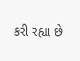કરી રહ્યા છે